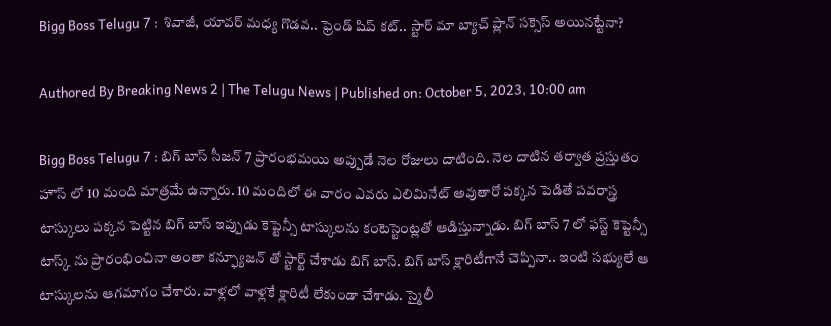Bigg Boss Telugu 7 :  శివాజీ, యావర్ మధ్య గొడవ.. ఫ్రెండ్ షిప్ కట్.. స్టార్ మా బ్యాచ్ ప్లాన్ సక్సెస్ అయినట్టేనా?

Authored By Breaking News 2 | The Telugu News | Published on: October 5, 2023, 10:00 am

Bigg Boss Telugu 7 : బిగ్ బాస్ సీజన్ 7 ప్రారంభమయి అప్పుడే నెల రోజులు దాటింది. నెల దాటిన తర్వాత ప్రస్తుతం హౌస్ లో 10 మంది మాత్రమే ఉన్నారు. 10 మందిలో ఈ వారం ఎవరు ఎలిమినేట్ అవుతారో పక్కన పెడితే పవరాస్త్ర టాస్కులు పక్కన పెట్టిన బిగ్ బాస్ ఇప్పుడు కెప్టెన్సీ టాస్కులను కంటెస్టెంట్లతో ఆడిస్తున్నాడు. బిగ్ బాస్ 7 లో ఫస్ట్ కెప్టెన్సీ టాస్క్ ను ప్రారంభించినా అంతా కన్ఫ్యూజన్ తో స్టార్ట్ చేశాడు బిగ్ బాస్. బిగ్ బాస్ క్లారిటీగానే చెప్పినా.. ఇంటి సభ్యులే ఆ టాస్కులను ఆగమాగం చేశారు. వాళ్లలో వాళ్లకే క్లారిటీ లేకుండా చేశాడు. స్మైలీ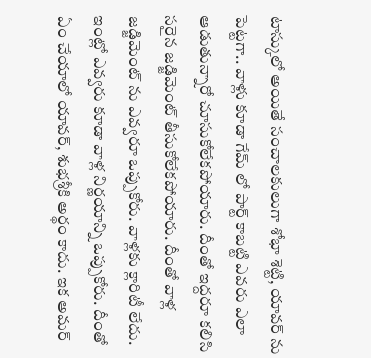టాస్కులో అయితే సంచాలకులుగా శోభా శెట్టి, యావర్ ను పెట్టగా.. వాళ్లు కూడా గేమ్ లో పార్ట్ కాబట్టి ఎవరు ఎలా ఆడుతున్నారో చూసుకోలేకపోయారు. దీంతో ఇద్దరూ కలిసి సరైన జడ్జిమెంట్ తీసుకోలేకపోయారు. దీంతో వాళ్ల జడ్జిమెంట్ ను ఎవ్వరూ ఒప్పుకోరు. వాళ్లకు క్లారిటీ లేదు. ఇంట్లో ఎవ్వరు కూడా వాళ్ల నిర్ణయాన్ని ఒప్పుకోరు. దీంతో ఏం చేయాలో యావర్, శుభశ్రీకి అర్థం కాదు. ఇక అమర్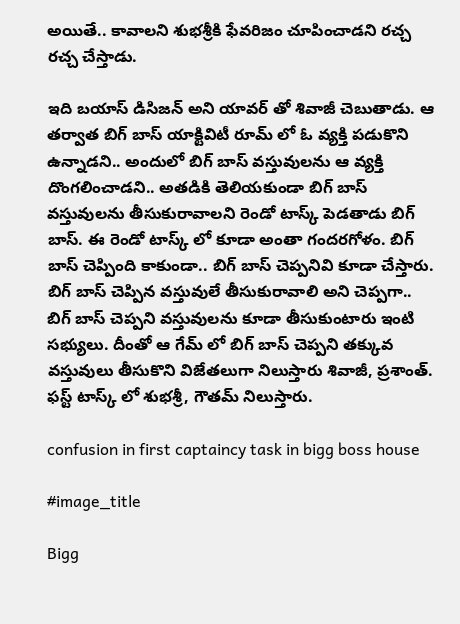అయితే.. కావాలని శుభశ్రీకి ఫేవరిజం చూపించాడని రచ్చ రచ్చ చేస్తాడు.

ఇది బయాస్ డిసిజన్ అని యావర్ తో శివాజీ చెబుతాడు. ఆ తర్వాత బిగ్ బాస్ యాక్టివిటీ రూమ్ లో ఓ వ్యక్తి పడుకొని ఉన్నాడని.. అందులో బిగ్ బాస్ వస్తువులను ఆ వ్యక్తి దొంగలించాడని.. అతడికి తెలియకుండా బిగ్ బాస్ వస్తువులను తీసుకురావాలని రెండో టాస్క్ పెడతాడు బిగ్ బాస్. ఈ రెండో టాస్క్ లో కూడా అంతా గందరగోళం. బిగ్ బాస్ చెప్పింది కాకుండా.. బిగ్ బాస్ చెప్పనివి కూడా చేస్తారు. బిగ్ బాస్ చెప్పిన వస్తువులే తీసుకురావాలి అని చెప్పగా.. బిగ్ బాస్ చెప్పని వస్తువులను కూడా తీసుకుంటారు ఇంటి సభ్యులు. దీంతో ఆ గేమ్ లో బిగ్ బాస్ చెప్పని తక్కువ వస్తువులు తీసుకొని విజేతలుగా నిలుస్తారు శివాజీ, ప్రశాంత్. ఫస్ట్ టాస్క్ లో శుభశ్రీ, గౌతమ్ నిలుస్తారు.

confusion in first captaincy task in bigg boss house

#image_title

Bigg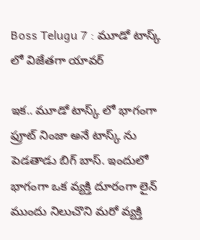Boss Telugu 7 : మూడో టాస్క్ లో విజేతగా యావర్

ఇక.. మూడో టాస్క్ లో భాగంగా ఫ్రూట్ నింజా అనే టాస్క్ ను పెడతాడు బిగ్ బాస్. ఇందులో భాగంగా ఒక వ్యక్తి దూరంగా లైన్ ముందు నిలుచొని మరో వ్యక్తి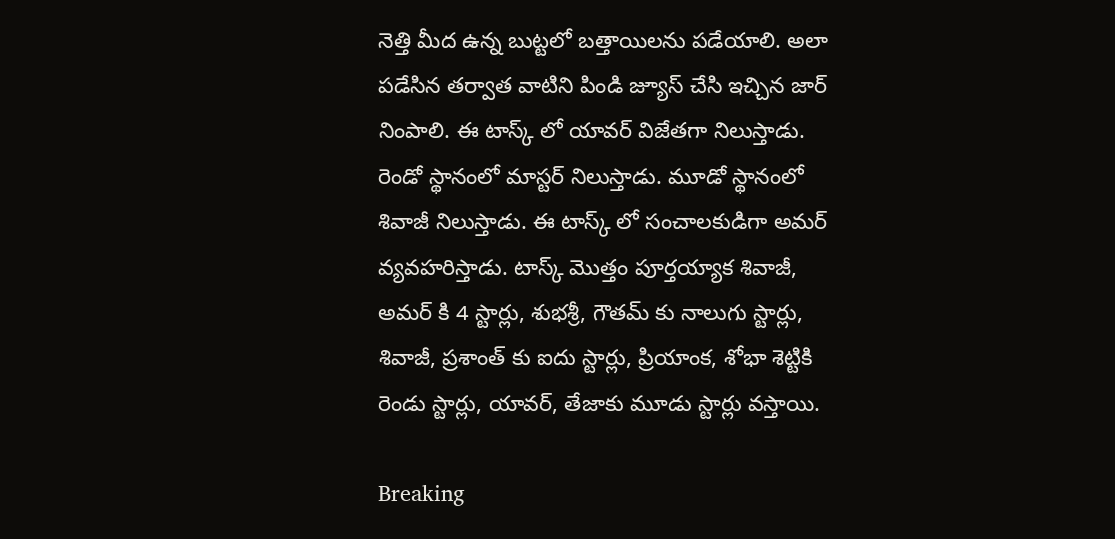నెత్తి మీద ఉన్న బుట్టలో బత్తాయిలను పడేయాలి. అలా పడేసిన తర్వాత వాటిని పిండి జ్యూస్ చేసి ఇచ్చిన జార్ నింపాలి. ఈ టాస్క్ లో యావర్ విజేతగా నిలుస్తాడు. రెండో స్థానంలో మాస్టర్ నిలుస్తాడు. మూడో స్థానంలో శివాజీ నిలుస్తాడు. ఈ టాస్క్ లో సంచాలకుడిగా అమర్ వ్యవహరిస్తాడు. టాస్క్ మొత్తం పూర్తయ్యాక శివాజీ, అమర్ కి 4 స్టార్లు, శుభశ్రీ, గౌతమ్ కు నాలుగు స్టార్లు, శివాజీ, ప్రశాంత్ కు ఐదు స్టార్లు, ప్రియాంక, శోభా శెట్టికి రెండు స్టార్లు, యావర్, తేజాకు మూడు స్టార్లు వస్తాయి.

Breaking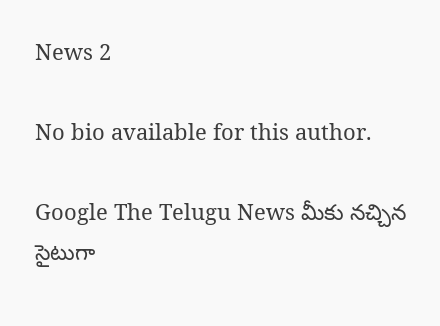News 2

No bio available for this author.

Google The Telugu News మీకు నచ్చిన సైటుగా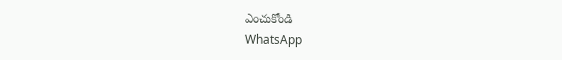ఎంచుకోండి
WhatsApp